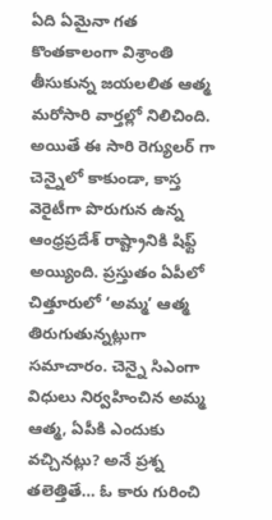ఏది ఏమైనా గత కొంతకాలంగా విశ్రాంతి తీసుకున్న జయలలిత ఆత్మ మరోసారి వార్తల్లో నిలిచింది. అయితే ఈ సారి రెగ్యులర్ గా చెన్నైలో కాకుండా, కాస్త వెరైటీగా పొరుగున ఉన్న ఆంధ్రప్రదేశ్ రాష్ట్రానికి షిఫ్ట్ అయ్యింది. ప్రస్తుతం ఏపీలో చిత్తూరులో ‘అమ్మ’ ఆత్మ తిరుగుతున్నట్లుగా సమాచారం. చెన్నై సిఎంగా విధులు నిర్వహించిన అమ్మ ఆత్మ, ఏపీకి ఎందుకు వచ్చినట్లు? అనే ప్రశ్న తలెత్తితే… ఓ కారు గురించి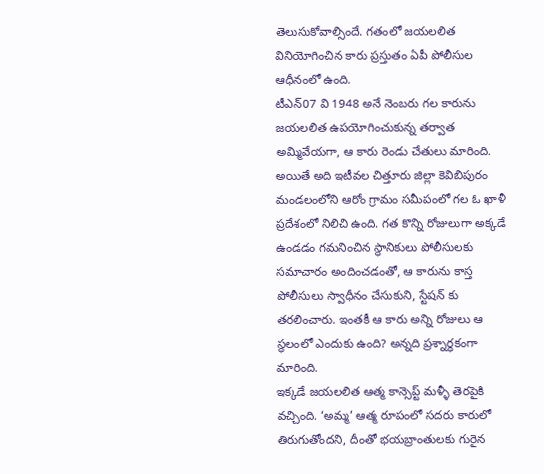తెలుసుకోవాల్సిందే. గతంలో జయలలిత వినియోగించిన కారు ప్రస్తుతం ఏపీ పోలీసుల ఆధీనంలో ఉంది.
టీఎన్07 వి 1948 అనే నెంబరు గల కారును జయలలిత ఉపయోగించుకున్న తర్వాత అమ్మివేయగా, ఆ కారు రెండు చేతులు మారింది. అయితే అది ఇటీవల చిత్తూరు జిల్లా కెవిబిపురం మండలంలోని ఆరోం గ్రామం సమీపంలో గల ఓ ఖాళీ ప్రదేశంలో నిలిచి ఉంది. గత కొన్ని రోజులుగా అక్కడే ఉండడం గమనించిన స్థానికులు పోలీసులకు సమాచారం అందించడంతో, ఆ కారును కాస్త పోలీసులు స్వాధీనం చేసుకుని, స్టేషన్ కు తరలించారు. ఇంతకీ ఆ కారు అన్ని రోజులు ఆ స్థలంలో ఎందుకు ఉంది? అన్నది ప్రశ్నార్ధకంగా మారింది.
ఇక్కడే జయలలిత ఆత్మ కాన్సెప్ట్ మళ్ళీ తెరపైకి వచ్చింది. ‘అమ్మ’ ఆత్మ రూపంలో సదరు కారులో తిరుగుతోందని, దీంతో భయబ్రాంతులకు గురైన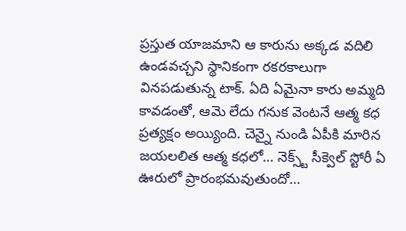ప్రస్తుత యాజమాని ఆ కారును అక్కడ వదిలి ఉండవచ్చని స్థానికంగా రకరకాలుగా వినపడుతున్న టాక్. ఏది ఏమైనా కారు అమ్మది కావడంతో, ఆమె లేదు గనుక వెంటనే ఆత్మ కధ ప్రత్యక్షం అయ్యింది. చెన్నై నుండి ఏపీకి మారిన జయలలిత ఆత్మ కధలో… నెక్స్ట్ సీక్వెల్ స్టోరీ ఏ ఊరులో ప్రారంభమవుతుందో…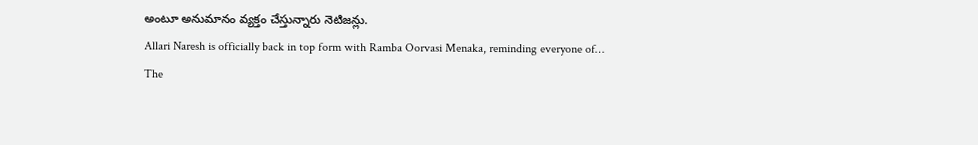అంటూ అనుమానం వ్యక్తం చేస్తున్నారు నెటిజన్లు.
Allari Naresh is officially back in top form with Ramba Oorvasi Menaka, reminding everyone of…
The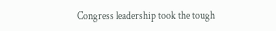Congress leadership took the tough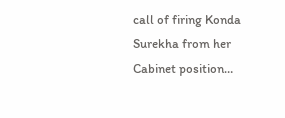call of firing Konda Surekha from her Cabinet position…